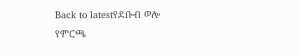Back to latestየደቡብ ወሎ የምርጫ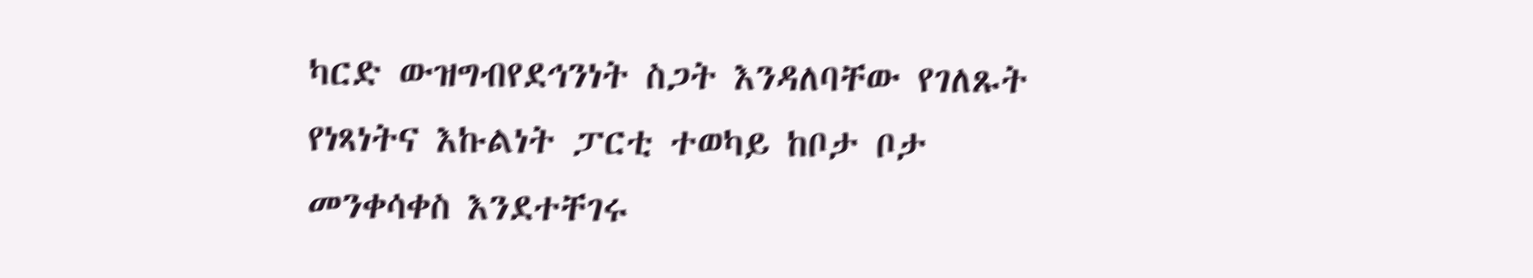ካርድ ውዝግብየደኅንነት ስጋት እንዳለባቸው የገለጹት የነጻነትና እኩልነት ፓርቲ ተወካይ ከቦታ ቦታ መንቀሳቀስ እንደተቸገሩ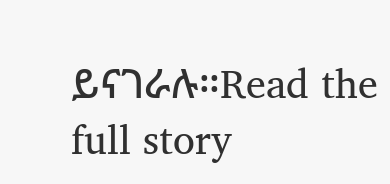ይናገራሉ።Read the full story